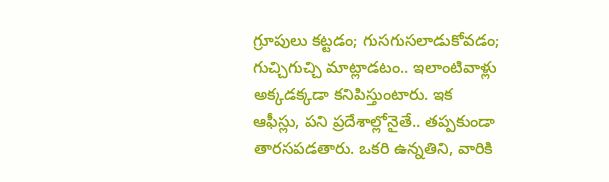గ్రూపులు కట్టడం; గుసగుసలాడుకోవడం; గుచ్చిగుచ్చి మాట్లాడటం.. ఇలాంటివాళ్లు అక్కడక్కడా కనిపిస్తుంటారు. ఇక ఆఫీస్లు, పని ప్రదేశాల్లోనైతే.. తప్పకుండా తారసపడతారు. ఒకరి ఉన్నతిని, వారికి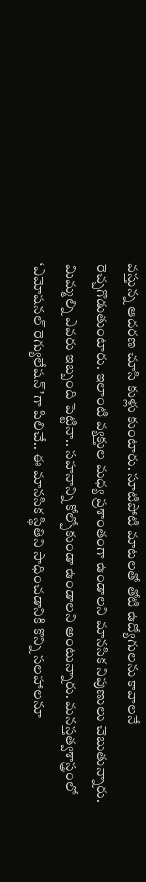వస్తున్న ఆదరణ చూసి కుళ్లు కుంటారు. సూటిపోటి మాటలతో తోటి ఉద్యోగులను కావాలనే రెచ్చగొడుతుంటారు. ఇలాంటి వ్యక్తుల మధ్య ప్రశాంతంగా ఉండాలని మానసిక నిపుణులు చెబుతున్నారు. మిమ్మల్ని ఎవరు ఇబ్బంది పెట్టినా.. సహనాన్ని కోల్పోకుండా ఉండాలని అంటున్నారు. మనస్తత్వశాస్త్రంలో ‘ఎమోషనల్ రెగ్యులేషన్’గా పిలిచే.. ఈ మానసిక స్థితిని సాధించడానికి కొన్ని సలహాలనూ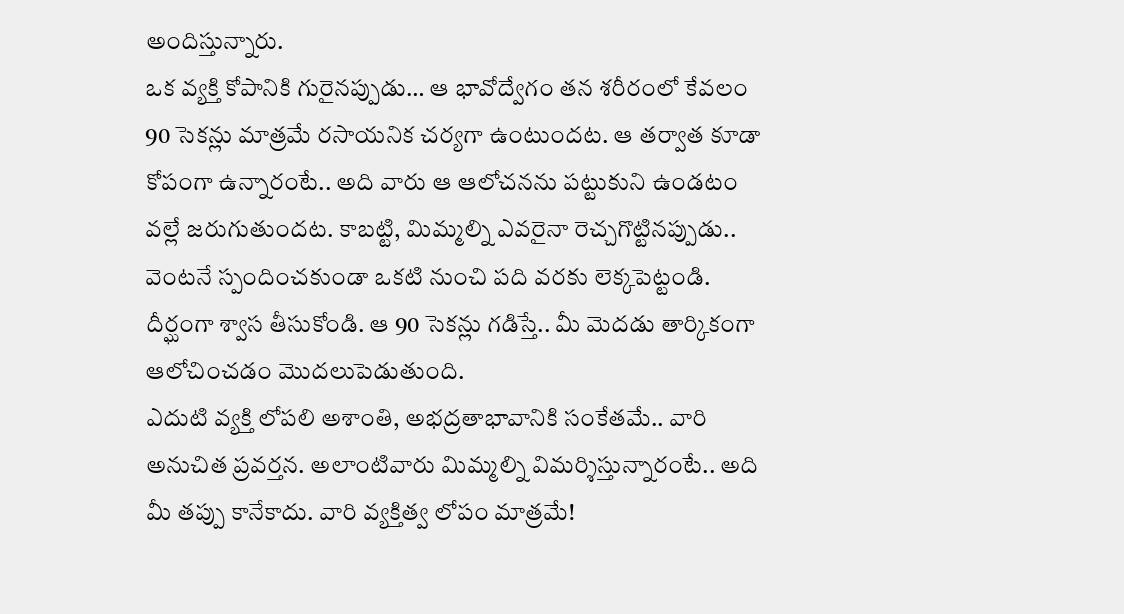అందిస్తున్నారు.
ఒక వ్యక్తి కోపానికి గురైనప్పుడు… ఆ భావోద్వేగం తన శరీరంలో కేవలం 90 సెకన్లు మాత్రమే రసాయనిక చర్యగా ఉంటుందట. ఆ తర్వాత కూడా కోపంగా ఉన్నారంటే.. అది వారు ఆ ఆలోచనను పట్టుకుని ఉండటం వల్లే జరుగుతుందట. కాబట్టి, మిమ్మల్ని ఎవరైనా రెచ్చగొట్టినప్పుడు.. వెంటనే స్పందించకుండా ఒకటి నుంచి పది వరకు లెక్కపెట్టండి. దీర్ఘంగా శ్వాస తీసుకోండి. ఆ 90 సెకన్లు గడిస్తే.. మీ మెదడు తార్కికంగా ఆలోచించడం మొదలుపెడుతుంది.
ఎదుటి వ్యక్తి లోపలి అశాంతి, అభద్రతాభావానికి సంకేతమే.. వారి అనుచిత ప్రవర్తన. అలాంటివారు మిమ్మల్ని విమర్శిస్తున్నారంటే.. అది మీ తప్పు కానేకాదు. వారి వ్యక్తిత్వ లోపం మాత్రమే!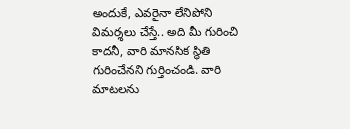అందుకే, ఎవరైనా లేనిపోని విమర్శలు చేస్తే.. అది మీ గురించి కాదనీ, వారి మానసిక స్థితి గురించేనని గుర్తించండి. వారి మాటలను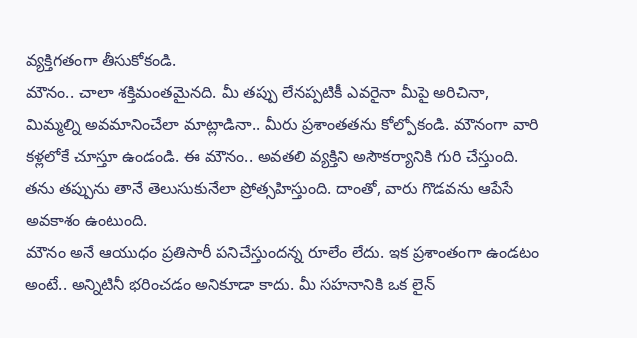వ్యక్తిగతంగా తీసుకోకండి.
మౌనం.. చాలా శక్తిమంతమైనది. మీ తప్పు లేనప్పటికీ ఎవరైనా మీపై అరిచినా, మిమ్మల్ని అవమానించేలా మాట్లాడినా.. మీరు ప్రశాంతతను కోల్పోకండి. మౌనంగా వారి కళ్లలోకే చూస్తూ ఉండండి. ఈ మౌనం.. అవతలి వ్యక్తిని అసౌకర్యానికి గురి చేస్తుంది. తను తప్పును తానే తెలుసుకునేలా ప్రోత్సహిస్తుంది. దాంతో, వారు గొడవను ఆపేసే అవకాశం ఉంటుంది.
మౌనం అనే ఆయుధం ప్రతిసారీ పనిచేస్తుందన్న రూలేం లేదు. ఇక ప్రశాంతంగా ఉండటం అంటే.. అన్నిటినీ భరించడం అనికూడా కాదు. మీ సహనానికి ఒక లైన్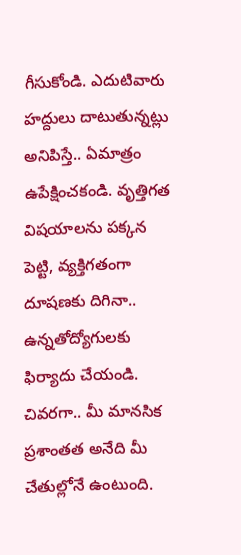గీసుకోండి. ఎదుటివారు హద్దులు దాటుతున్నట్లు అనిపిస్తే.. ఏమాత్రం ఉపేక్షించకండి. వృత్తిగత విషయాలను పక్కన పెట్టి, వ్యక్తిగతంగా దూషణకు దిగినా.. ఉన్నతోద్యోగులకు ఫిర్యాదు చేయండి. చివరగా.. మీ మానసిక ప్రశాంతత అనేది మీ చేతుల్లోనే ఉంటుంది.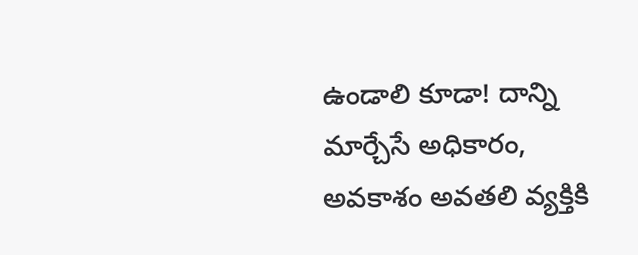ఉండాలి కూడా! దాన్ని మార్చేసే అధికారం, అవకాశం అవతలి వ్యక్తికి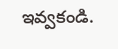ఇవ్వకండి.